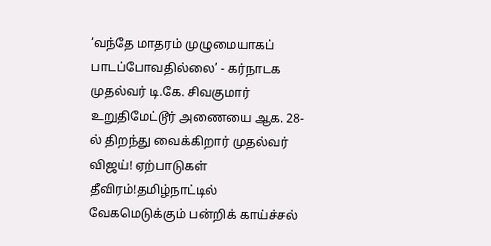‘வந்தே மாதரம் முழுமையாகப் பாடப்போவதில்லை’ - கர்நாடக முதல்வர் டி.கே. சிவகுமார் உறுதிமேட்டூர் அணையை ஆக. 28-ல் திறந்து வைக்கிறார் முதல்வர் விஜய்! ஏற்பாடுகள் தீவிரம்!தமிழ்நாட்டில் வேகமெடுக்கும் பன்றிக் காய்ச்சல்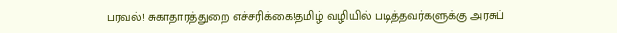பரவல்! சுகாதாரத்துறை எச்சரிக்கை!தமிழ் வழியில் படித்தவர்களுக்கு அரசுப்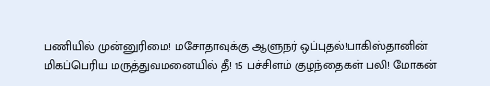பணியில் முன்னுரிமை! மசோதாவுக்கு ஆளுநர் ஒப்புதல்!பாகிஸ்தானின் மிகப்பெரிய மருத்துவமனையில் தீ! 15 பச்சிளம் குழந்தைகள் பலி! மோகன்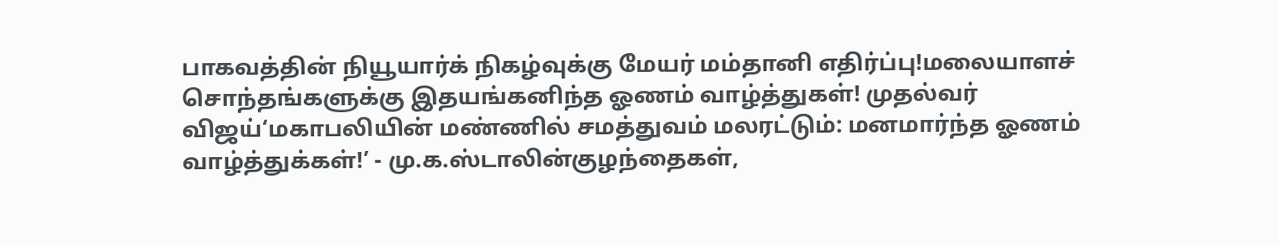பாகவத்தின் நியூயார்க் நிகழ்வுக்கு மேயர் மம்தானி எதிர்ப்பு!மலையாளச் சொந்தங்களுக்கு இதயங்கனிந்த ஓணம் வாழ்த்துகள்! முதல்வர் விஜய்‘மகாபலியின் மண்ணில் சமத்துவம் மலரட்டும்: மனமார்ந்த ஓணம் வாழ்த்துக்கள்!’ - மு.க.ஸ்டாலின்குழந்தைகள்,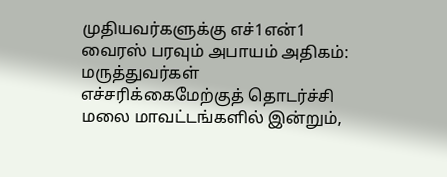முதியவர்களுக்கு எச்1என்1 வைரஸ் பரவும் அபாயம் அதிகம்: மருத்துவர்கள் எச்சரிக்கைமேற்குத் தொடர்ச்சி மலை மாவட்டங்களில் இன்றும்,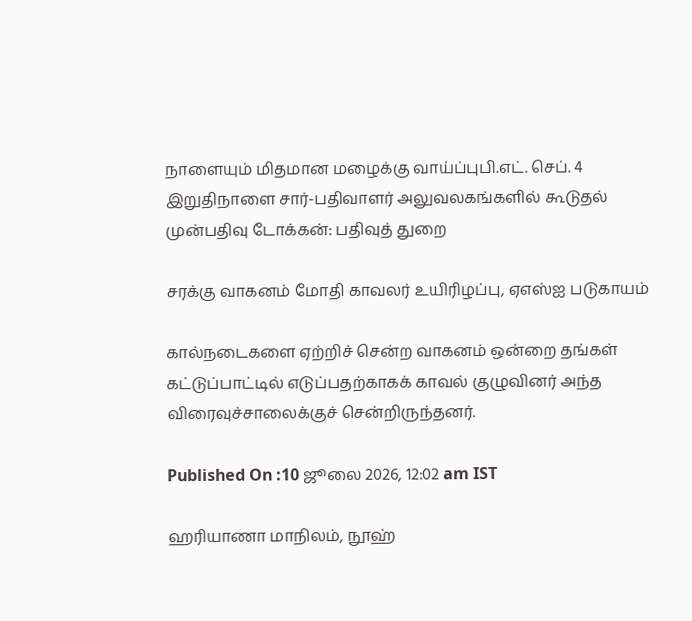நாளையும் மிதமான மழைக்கு வாய்ப்புபி.எட். செப். 4 இறுதிநாளை சார்-பதிவாளர் அலுவலகங்களில் கூடுதல் முன்பதிவு டோக்கன்: பதிவுத் துறை

சரக்கு வாகனம் மோதி காவலர் உயிரிழப்பு, ஏஎஸ்ஐ படுகாயம்

கால்நடைகளை ஏற்றிச் சென்ற வாகனம் ஒன்றை தங்கள் கட்டுப்பாட்டில் எடுப்பதற்காகக் காவல் குழுவினர் அந்த விரைவுச்சாலைக்குச் சென்றிருந்தனர்.

Published On :10 ஜூலை 2026, 12:02 am IST

ஹரியாணா மாநிலம், நூஹ்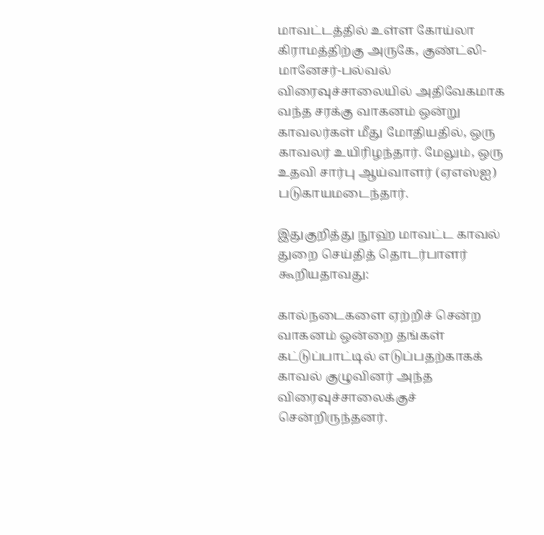மாவட்டத்தில் உள்ள கோய்லா கிராமத்திற்கு அருகே, குண்ட்லி-மானேசர்-பல்வல் விரைவுச்சாலையில் அதிவேகமாக வந்த சரக்கு வாகனம் ஒன்று காவலர்கள் மீது மோதியதில், ஒரு காவலர் உயிரிழந்தார். மேலும், ஒரு உதவி சார்பு ஆய்வாளர் (ஏஎஸ்ஐ) படுகாயமடைந்தார்.

இதுகுறித்து நூஹ் மாவட்ட காவல் துறை செய்தித் தொடர்பாளர் கூறியதாவது:

கால்நடைகளை ஏற்றிச் சென்ற வாகனம் ஒன்றை தங்கள் கட்டுப்பாட்டில் எடுப்பதற்காகக் காவல் குழுவினர் அந்த விரைவுச்சாலைக்குச் சென்றிருந்தனர்.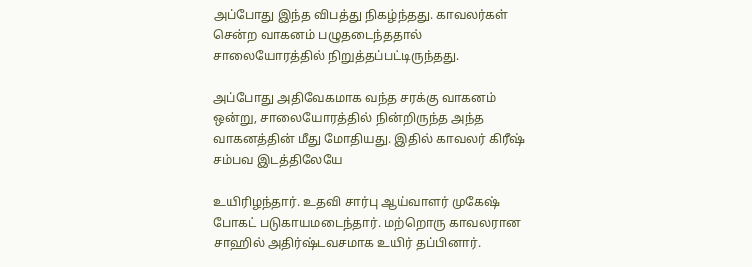அப்போது இந்த விபத்து நிகழ்ந்தது. காவலர்கள் சென்ற வாகனம் பழுதடைந்ததால் சாலையோரத்தில் நிறுத்தப்பட்டிருந்தது.

அப்போது அதிவேகமாக வந்த சரக்கு வாகனம் ஒன்று, சாலையோரத்தில் நின்றிருந்த அந்த வாகனத்தின் மீது மோதியது. இதில் காவலர் கிரீஷ் சம்பவ இடத்திலேயே

உயிரிழந்தார். உதவி சார்பு ஆய்வாளர் முகேஷ் போகட் படுகாயமடைந்தார். மற்றொரு காவலரான சாஹில் அதிர்ஷ்டவசமாக உயிர் தப்பினார்.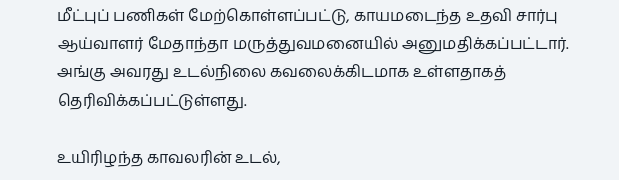மீட்புப் பணிகள் மேற்கொள்ளப்பட்டு, காயமடைந்த உதவி சார்பு ஆய்வாளர் மேதாந்தா மருத்துவமனையில் அனுமதிக்கப்பட்டார். அங்கு அவரது உடல்நிலை கவலைக்கிடமாக உள்ளதாகத் தெரிவிக்கப்பட்டுள்ளது.

உயிரிழந்த காவலரின் உடல்,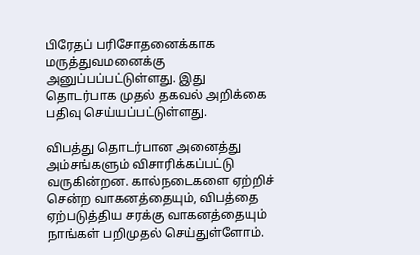பிரேதப் பரிசோதனைக்காக மருத்துவமனைக்கு அனுப்பப்பட்டுள்ளது. இது தொடர்பாக முதல் தகவல் அறிக்கை பதிவு செய்யப்பட்டுள்ளது.

விபத்து தொடர்பான அனைத்து அம்சங்களும் விசாரிக்கப்பட்டு வருகின்றன. கால்நடைகளை ஏற்றிச் சென்ற வாகனத்தையும், விபத்தை ஏற்படுத்திய சரக்கு வாகனத்தையும் நாங்கள் பறிமுதல் செய்துள்ளோம்.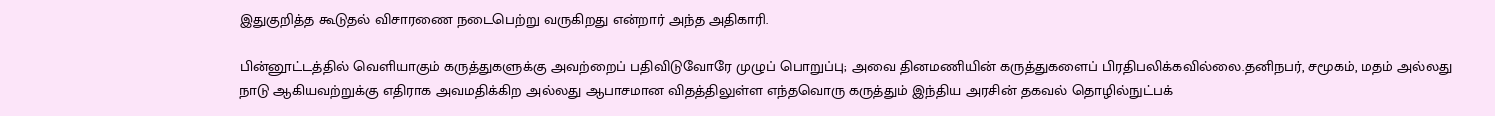இதுகுறித்த கூடுதல் விசாரணை நடைபெற்று வருகிறது என்றார் அந்த அதிகாரி.

பின்னூட்டத்தில் வெளியாகும் கருத்துகளுக்கு அவற்றைப் பதிவிடுவோரே முழுப் பொறுப்பு; அவை தினமணியின் கருத்துகளைப் பிரதிபலிக்கவில்லை.தனிநபர், சமூகம், மதம் அல்லது நாடு ஆகியவற்றுக்கு எதிராக அவமதிக்கிற அல்லது ஆபாசமான விதத்திலுள்ள எந்தவொரு கருத்தும் இந்திய அரசின் தகவல் தொழில்நுட்பக்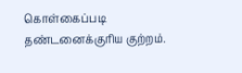கொள்கைப்படி தண்டனைக்குரிய குற்றம்.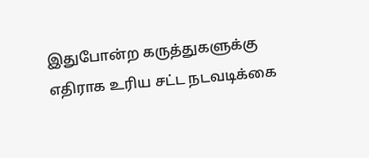இதுபோன்ற கருத்துகளுக்கு எதிராக உரிய சட்ட நடவடிக்கை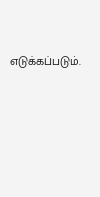எடுக்கப்படும்.